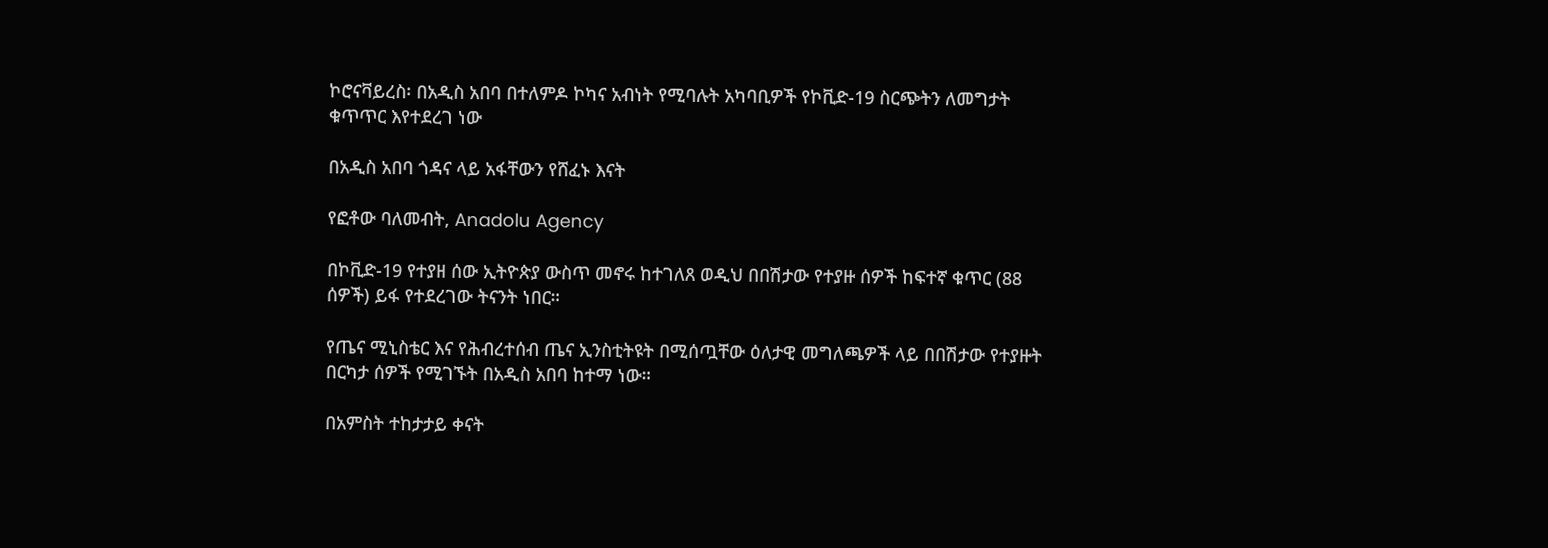ኮሮናቫይረስ፡ በአዲስ አበባ በተለምዶ ኮካና አብነት የሚባሉት አካባቢዎች የኮቪድ-19 ስርጭትን ለመግታት ቁጥጥር እየተደረገ ነው

በአዲስ አበባ ጎዳና ላይ አፋቸውን የሸፈኑ እናት

የፎቶው ባለመብት, Anadolu Agency

በኮቪድ-19 የተያዘ ሰው ኢትዮጵያ ውስጥ መኖሩ ከተገለጸ ወዲህ በበሽታው የተያዙ ሰዎች ከፍተኛ ቁጥር (88 ሰዎች) ይፋ የተደረገው ትናንት ነበር።

የጤና ሚኒስቴር እና የሕብረተሰብ ጤና ኢንስቲትዩት በሚሰጧቸው ዕለታዊ መግለጫዎች ላይ በበሽታው የተያዙት በርካታ ሰዎች የሚገኙት በአዲስ አበባ ከተማ ነው።

በአምስት ተከታታይ ቀናት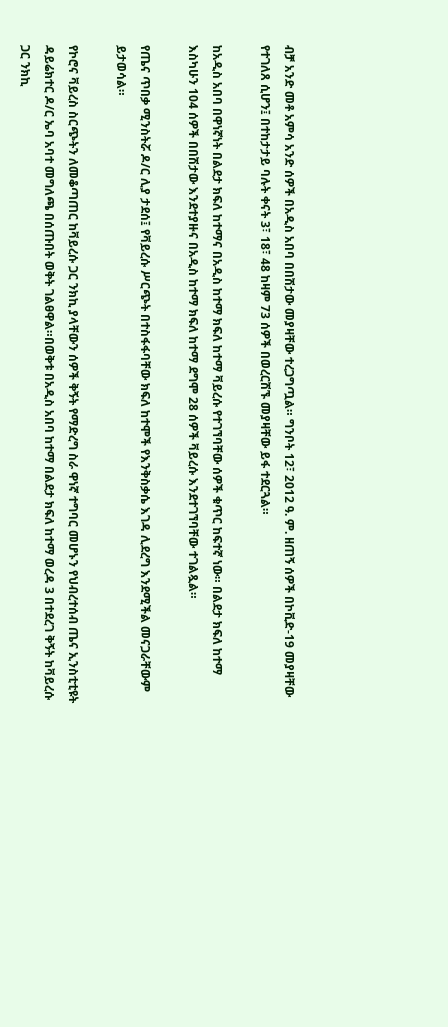ብቻ አንድ መቶ አምሳ አንድ ሰዎች በአዲስ አበባ በበሽታው መያዛቸው ተረጋግጧል። ግንቦት 12፣ 2012 ዓ. ም. ዘጠኝ ሰዎች በኮቪድ-19 መያዛቸው የተገለጸ ሲሆን፤ በተከታታይ ባሉት ቀናት 3፣ 18፣ 48 ከዛም 73 ሰዎች በወረርሽኙ መያዛቸው ይፋ ተደርጓል።

ከአዲስ አበባ በዋነኛነት በልደታ ክፍለ ከተማና በአዲስ ከተማ ክፍለ ከተማ ቫይረሱ የተገኘባቸው ሰዎች ቁጥር ከፍተኛ ነው። በልደታ ክፍለ ከተማ እስካሁን 104 ሰዎች በበሽታው እንደተያዙና በአዲስ ከተማ ክፍለ ከተማ ደግሞ 28 ሰዎች ቫይረሱ እንደተገኘባቸው ተገልጿል።

የጤና ጥበቃ ሚንስትሯ ዶ/ር ሊያ ታደሰ፤ የቫይረሱ ሥርጭት በተስፋፋባቸው ክፍለ ከተሞች የእንቅስቃሴ እገዳ ሊደረግ እንደሚችል መናጋራቸውም ይታወሳል።

የኮሮና ቫይረስ ስርጭትን ለመቆጣጠር ከቫይረሱ ጋር ንክኪ ያላቸውን ሰዎች ቅኝት የማድረግ ስራ ዋነኛ ተግባር መሆኑን የህብረተሰብ ጤና ኢንስቲቲዩት ዳይሬክተር ዶ/ር ኤባ አባተ መግለጫ በሰጡበት ወቅት ገልፀዋል።በወቅቱ በአዲስ አበባ ከተማ በልደታ ክፍለ ከተማ ወረዳ 3 በተደረገ ቅኝት ከቫይረሱ ጋር ንክኪ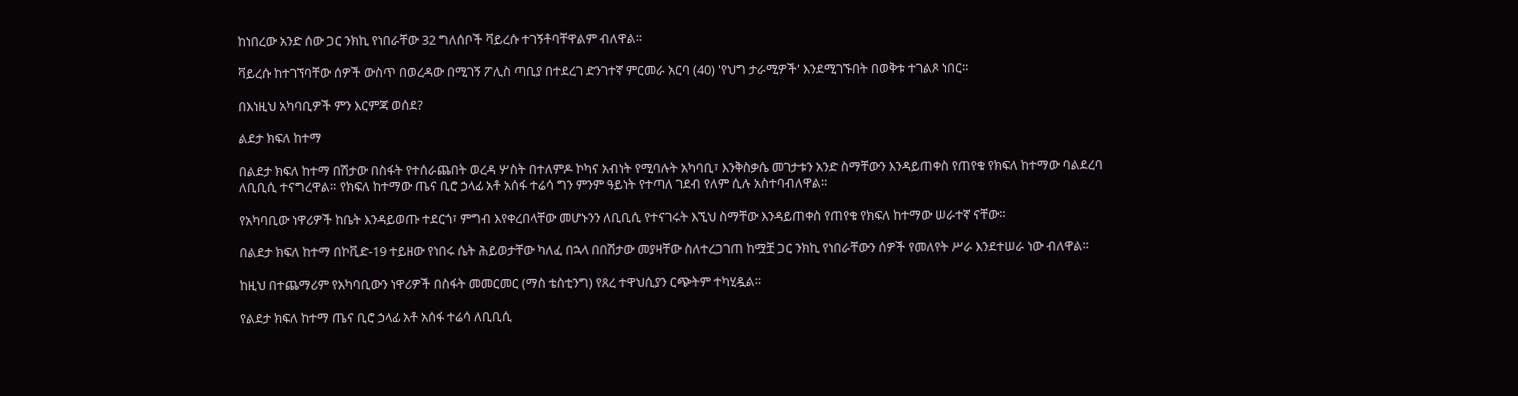ከነበረው አንድ ሰው ጋር ንክኪ የነበራቸው 32 ግለሰቦች ቫይረሱ ተገኝቶባቸዋልም ብለዋል፡፡

ቫይረሱ ከተገኘባቸው ሰዎች ውስጥ በወረዳው በሚገኝ ፖሊስ ጣቢያ በተደረገ ድንገተኛ ምርመራ አርባ (40) 'የህግ ታራሚዎች' እንደሚገኙበት በወቅቱ ተገልጾ ነበር።

በእነዚህ አካባቢዎች ምን እርምጃ ወሰደ?

ልደታ ክፍለ ከተማ

በልደታ ክፍለ ከተማ በሽታው በስፋት የተሰራጨበት ወረዳ ሦስት በተለምዶ ኮካና አብነት የሚባሉት አካባቢ፣ እንቅስቃሴ መገታቱን አንድ ስማቸውን እንዳይጠቀስ የጠየቁ የክፍለ ከተማው ባልደረባ ለቢቢሲ ተናግረዋል። የክፍለ ከተማው ጤና ቢሮ ኃላፊ አቶ አሰፋ ተሬሳ ግን ምንም ዓይነት የተጣለ ገደብ የለም ሲሉ አስተባብለዋል።

የአካባቢው ነዋሪዎች ከቤት እንዳይወጡ ተደርጎ፣ ምግብ እየቀረበላቸው መሆኑንን ለቢቢሲ የተናገሩት እኚህ ስማቸው እንዳይጠቀስ የጠየቁ የክፍለ ከተማው ሠራተኛ ናቸው።

በልደታ ክፍለ ከተማ በኮቪድ-19 ተይዘው የነበሩ ሴት ሕይወታቸው ካለፈ በኋላ በበሽታው መያዛቸው ስለተረጋገጠ ከሟቿ ጋር ንክኪ የነበራቸውን ሰዎች የመለየት ሥራ እንደተሠራ ነው ብለዋል።

ከዚህ በተጨማሪም የአካባቢውን ነዋሪዎች በስፋት መመርመር (ማስ ቴስቲንግ) የጸረ ተዋህሲያን ርጭትም ተካሂዷል።

የልደታ ክፍለ ከተማ ጤና ቢሮ ኃላፊ አቶ አሰፋ ተሬሳ ለቢቢሲ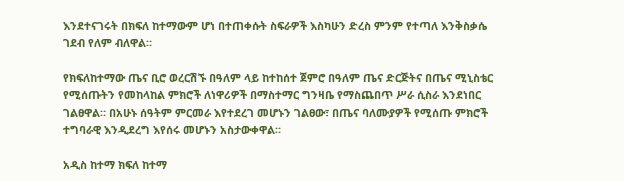እንደተናገሩት በክፍለ ከተማውም ሆነ በተጠቀሱት ስፍራዎች እስካሁን ድረስ ምንም የተጣለ እንቅስቃሴ ገደብ የለም ብለዋል።

የክፍለከተማው ጤና ቢሮ ወረርሽኙ በዓለም ላይ ከተከሰተ ጀምሮ በዓለም ጤና ድርጅትና በጤና ሚኒስቴር የሚሰጡትን የመከላከል ምክሮች ለነዋሪዎች በማስተማር ግንዛቤ የማስጨበጥ ሥራ ሲስራ እንደነበር ገልፀዋል። በአሁኑ ሰዓትም ምርመራ እየተደረገ መሆኑን ገልፀው፣ በጤና ባለሙያዎች የሚሰጡ ምክሮች ተግባራዊ እንዲደረግ እየሰሩ መሆኑን አስታውቀዋል።

አዲስ ከተማ ክፍለ ከተማ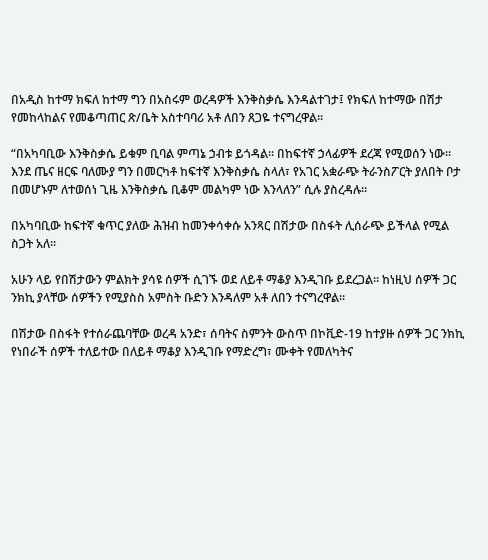በአዲስ ከተማ ክፍለ ከተማ ግን በአስሩም ወረዳዎች እንቅስቃሴ እንዳልተገታ፤ የክፍለ ከተማው በሽታ የመከላከልና የመቆጣጠር ጽ/ቤት አስተባባሪ አቶ ለበን ጸጋዬ ተናግረዋል።

“በአካባቢው እንቅስቃሴ ይቁም ቢባል ምጣኔ ኃብቱ ይጎዳል። በከፍተኛ ኃላፊዎች ደረጃ የሚወሰን ነው። እንደ ጤና ዘርፍ ባለሙያ ግን በመርካቶ ከፍተኛ እንቅስቃሴ ስላለ፣ የአገር አቋራጭ ትራንስፖርት ያለበት ቦታ በመሆኑም ለተወሰነ ጊዜ እንቅስቃሴ ቢቆም መልካም ነው እንላለን” ሲሉ ያስረዳሉ።

በአካባቢው ከፍተኛ ቁጥር ያለው ሕዝብ ከመንቀሳቀሱ አንጻር በሽታው በስፋት ሊሰራጭ ይችላል የሚል ስጋት አለ።

አሁን ላይ የበሽታውን ምልክት ያሳዩ ሰዎች ሲገኙ ወደ ለይቶ ማቆያ እንዲገቡ ይደረጋል። ከነዚህ ሰዎች ጋር ንክኪ ያላቸው ሰዎችን የሚያስስ አምስት ቡድን እንዳለም አቶ ለበን ተናግረዋል።

በሽታው በስፋት የተሰራጨባቸው ወረዳ አንድ፣ ሰባትና ስምንት ውስጥ በኮቪድ-19 ከተያዙ ሰዎች ጋር ንክኪ የነበራች ሰዎች ተለይተው በለይቶ ማቆያ እንዲገቡ የማድረግ፣ ሙቀት የመለካትና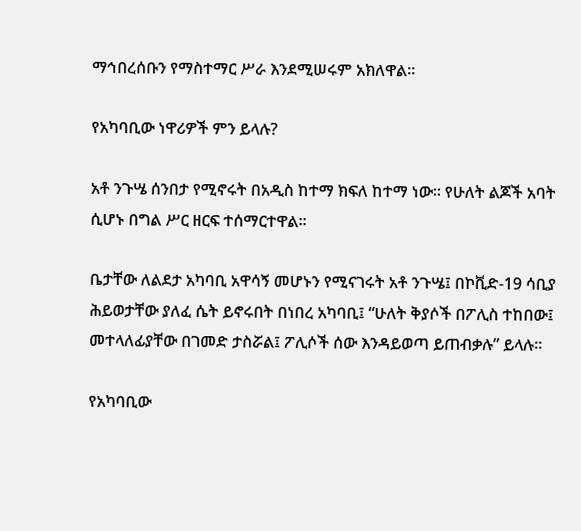ማኅበረሰቡን የማስተማር ሥራ እንደሚሠሩም አክለዋል።

የአካባቢው ነዋሪዎች ምን ይላሉ?

አቶ ንጉሤ ሰንበታ የሚኖሩት በአዲስ ከተማ ክፍለ ከተማ ነው። የሁለት ልጆች አባት ሲሆኑ በግል ሥር ዘርፍ ተሰማርተዋል።

ቤታቸው ለልደታ አካባቢ አዋሳኝ መሆኑን የሚናገሩት አቶ ንጉሤ፤ በኮቪድ-19 ሳቢያ ሕይወታቸው ያለፈ ሴት ይኖሩበት በነበረ አካባቢ፤ “ሁለት ቅያሶች በፖሊስ ተከበው፤ መተላለፊያቸው በገመድ ታስሯል፤ ፖሊሶች ሰው እንዳይወጣ ይጠብቃሉ” ይላሉ።

የአካባቢው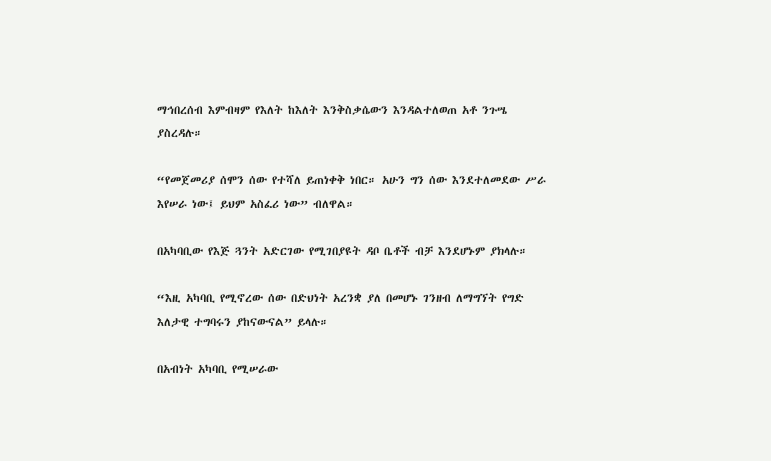ማኅበረሰብ እምብዛም የእለት ከእለት እንቅስቃሴውን እንዳልተለወጠ አቶ ንጉሤ ያስረዳሉ።

“የመጀመሪያ ሰሞን ሰው የተሻለ ይጠነቀቅ ነበር። አሁን ግን ሰው እንደተለመደው ሥራ እየሠራ ነው፤ ይህም አስፈሪ ነው” ብለዋል።

በአካባቢው የእጅ ጓንት አድርገው የሚገበያዩት ዳቦ ቤቶች ብቻ እንደሆኑም ያክላሉ።

“እዚ አካባቢ የሚኖረው ሰው በድህነት አረንቋ ያለ በመሆኑ ገንዘብ ለማግኘት የግድ እለታዊ ተግባሩን ያከናውናል” ይላሉ።

በአብነት አካባቢ የሚሠራው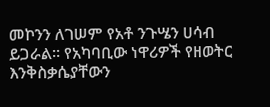መኮንን ለገሠም የአቶ ንጉሤን ሀሳብ ይጋራል። የአካባቢው ነዋሪዎች የዘወትር እንቅስቃሴያቸውን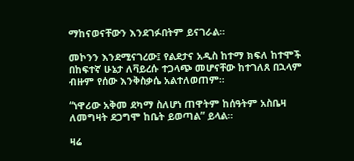ማከናወናቸውን እንደገፉበትም ይናገራል።

መኮንን እንደሚናገረው፤ የልደታና አዲስ ከተማ ክፍለ ከተሞች በከፍተኛ ሁኔታ ለቫይረሱ ተጋላጭ መሆናቸው ከተገለጸ በኋላም ብዙም የሰው እንቅስቃሴ አልተለወጠም።

“ነዋሪው አቅመ ደካማ ስለሆነ ጠዋትም ከሰዓትም አስቤዛ ለመግዛት ደጋግሞ ከቤት ይወጣል” ይላል።

ዛሬ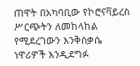ጠዋት በአካባቢው የኮሮናቫይረስ ሥርጭትን ለመከላከል የሚደረገውን እንቅስቃሴ ነዋሪዎች እንዲደግፉ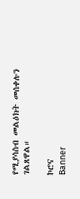የሚያሳስብ መልዕክት መሰቀሉን ገልጸዋል።

ኮሮና
Banner